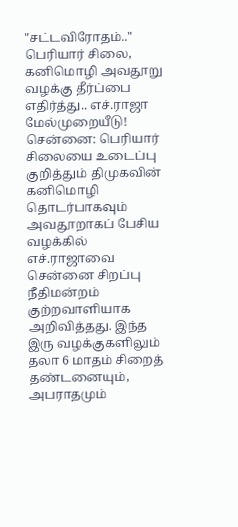"சட்டவிரோதம்.." பெரியார் சிலை, கனிமொழி அவதூறு வழக்கு தீர்ப்பை எதிர்த்து.. எச்.ராஜா மேல்முறையீடு!
சென்னை: பெரியார் சிலையை உடைப்பு குறித்தும் திமுகவின் கனிமொழி தொடர்பாகவும் அவதூறாகப் பேசிய வழக்கில் எச்.ராஜாவை சென்னை சிறப்பு நீதிமன்றம் குற்றவாளியாக அறிவித்தது. இந்த இரு வழக்குகளிலும் தலா 6 மாதம் சிறைத் தண்டனையும், அபராதமும்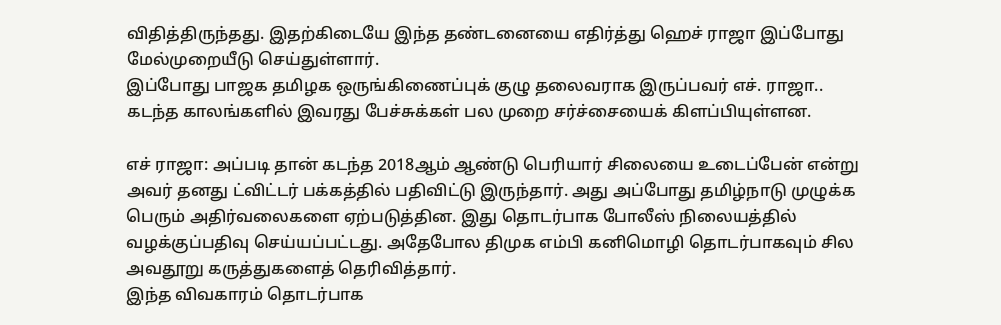விதித்திருந்தது. இதற்கிடையே இந்த தண்டனையை எதிர்த்து ஹெச் ராஜா இப்போது மேல்முறையீடு செய்துள்ளார்.
இப்போது பாஜக தமிழக ஒருங்கிணைப்புக் குழு தலைவராக இருப்பவர் எச். ராஜா.. கடந்த காலங்களில் இவரது பேச்சுக்கள் பல முறை சர்ச்சையைக் கிளப்பியுள்ளன.

எச் ராஜா: அப்படி தான் கடந்த 2018ஆம் ஆண்டு பெரியார் சிலையை உடைப்பேன் என்று அவர் தனது ட்விட்டர் பக்கத்தில் பதிவிட்டு இருந்தார். அது அப்போது தமிழ்நாடு முழுக்க பெரும் அதிர்வலைகளை ஏற்படுத்தின. இது தொடர்பாக போலீஸ் நிலையத்தில் வழக்குப்பதிவு செய்யப்பட்டது. அதேபோல திமுக எம்பி கனிமொழி தொடர்பாகவும் சில அவதூறு கருத்துகளைத் தெரிவித்தார்.
இந்த விவகாரம் தொடர்பாக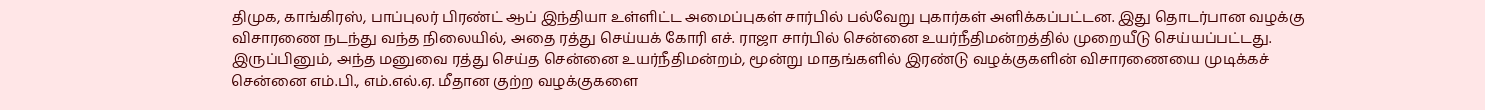திமுக, காங்கிரஸ், பாப்புலர் பிரண்ட் ஆப் இந்தியா உள்ளிட்ட அமைப்புகள் சார்பில் பல்வேறு புகார்கள் அளிக்கப்பட்டன. இது தொடர்பான வழக்கு விசாரணை நடந்து வந்த நிலையில், அதை ரத்து செய்யக் கோரி எச். ராஜா சார்பில் சென்னை உயர்நீதிமன்றத்தில் முறையீடு செய்யப்பட்டது. இருப்பினும், அந்த மனுவை ரத்து செய்த சென்னை உயர்நீதிமன்றம், மூன்று மாதங்களில் இரண்டு வழக்குகளின் விசாரணையை முடிக்கச் சென்னை எம்.பி., எம்.எல்.ஏ. மீதான குற்ற வழக்குகளை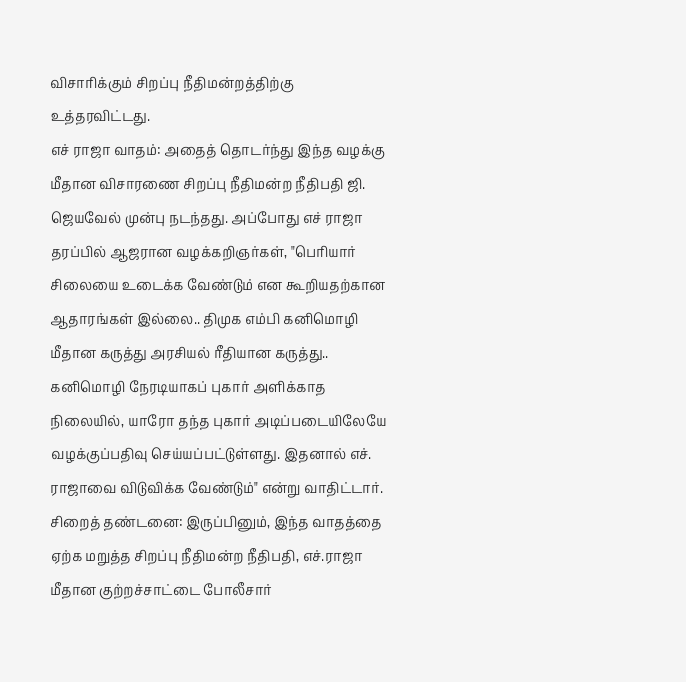விசாரிக்கும் சிறப்பு நீதிமன்றத்திற்கு உத்தரவிட்டது.
எச் ராஜா வாதம்: அதைத் தொடர்ந்து இந்த வழக்கு மீதான விசாரணை சிறப்பு நீதிமன்ற நீதிபதி ஜி. ஜெயவேல் முன்பு நடந்தது. அப்போது எச் ராஜா தரப்பில் ஆஜரான வழக்கறிஞர்கள், "பெரியார் சிலையை உடைக்க வேண்டும் என கூறியதற்கான ஆதாரங்கள் இல்லை.. திமுக எம்பி கனிமொழி மீதான கருத்து அரசியல் ரீதியான கருத்து.. கனிமொழி நேரடியாகப் புகார் அளிக்காத நிலையில், யாரோ தந்த புகார் அடிப்படையிலேயே வழக்குப்பதிவு செய்யப்பட்டுள்ளது. இதனால் எச். ராஜாவை விடுவிக்க வேண்டும்" என்று வாதிட்டார்.
சிறைத் தண்டனை: இருப்பினும், இந்த வாதத்தை ஏற்க மறுத்த சிறப்பு நீதிமன்ற நீதிபதி, எச்.ராஜா மீதான குற்றச்சாட்டை போலீசார்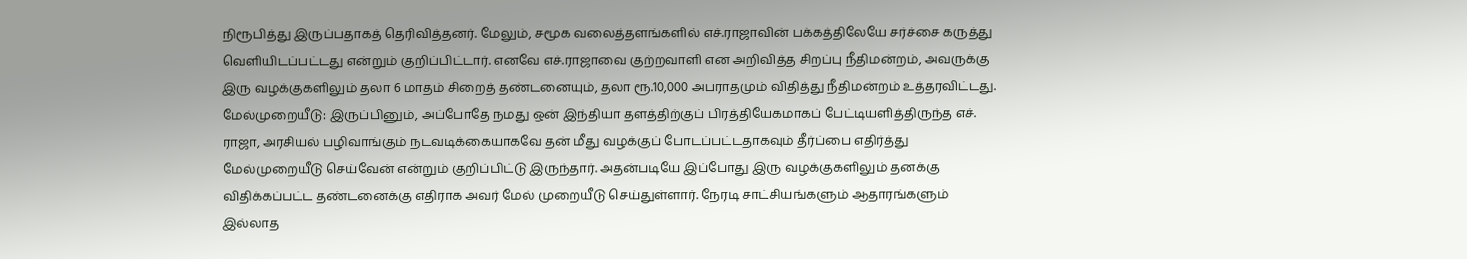நிரூபித்து இருப்பதாகத் தெரிவித்தனர். மேலும், சமூக வலைத்தளங்களில் எச்.ராஜாவின் பக்கத்திலேயே சர்ச்சை கருத்து வெளியிடப்பட்டது என்றும் குறிப்பிட்டார். எனவே எச்.ராஜாவை குற்றவாளி என அறிவித்த சிறப்பு நீதிமன்றம், அவருக்கு இரு வழக்குகளிலும் தலா 6 மாதம் சிறைத் தண்டனையும், தலா ரூ.10,000 அபராதமும் விதித்து நீதிமன்றம் உத்தரவிட்டது.
மேல்முறையீடு: இருப்பினும், அப்போதே நமது ஒன் இந்தியா தளத்திற்குப் பிரத்தியேகமாகப் பேட்டியளித்திருந்த எச். ராஜா, அரசியல் பழிவாங்கும் நடவடிக்கையாகவே தன் மீது வழக்குப் போடப்பட்டதாகவும் தீர்ப்பை எதிர்த்து மேல்முறையீடு செய்வேன் என்றும் குறிப்பிட்டு இருந்தார். அதன்படியே இப்போது இரு வழக்குகளிலும் தனக்கு விதிக்கப்பட்ட தண்டனைக்கு எதிராக அவர் மேல் முறையீடு செய்துள்ளார். நேரடி சாட்சியங்களும் ஆதாரங்களும் இல்லாத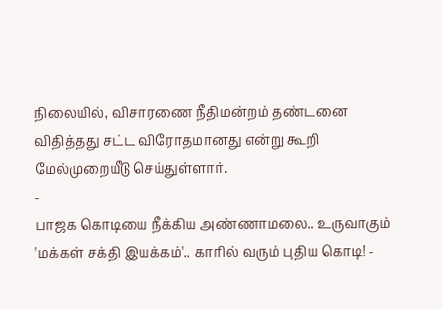நிலையில், விசாரணை நீதிமன்றம் தண்டனை விதித்தது சட்ட விரோதமானது என்று கூறி மேல்முறையீடு செய்துள்ளார்.
-
பாஜக கொடியை நீக்கிய அண்ணாமலை.. உருவாகும் 'மக்கள் சக்தி இயக்கம்'.. காரில் வரும் புதிய கொடி! -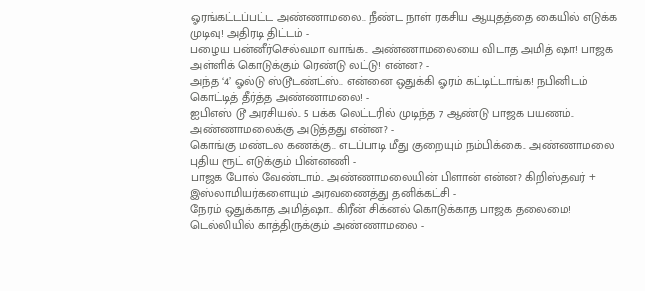ஓரங்கட்டப்பட்ட அண்ணாமலை.. நீண்ட நாள் ரகசிய ஆயுதத்தை கையில் எடுக்க முடிவு! அதிரடி திட்டம் -
பழைய பன்னீர்செல்வமா வாங்க.. அண்ணாமலையை விடாத அமித் ஷா! பாஜக அள்ளிக் கொடுக்கும் ரெண்டு லட்டு! என்ன? -
அந்த ‘4’ ஓல்டு ஸ்டூடண்ட்ஸ்.. என்னை ஒதுக்கி ஓரம் கட்டிட்டாங்க! நபினிடம் கொட்டித் தீர்த்த அண்ணாமலை! -
ஐபிஎஸ் டூ அரசியல்.. 5 பக்க லெட்டரில் முடிந்த 7 ஆண்டு பாஜக பயணம்.. அண்ணாமலைக்கு அடுத்தது என்ன? -
கொங்கு மண்டல கணக்கு.. எடப்பாடி மீது குறையும் நம்பிக்கை.. அண்ணாமலை புதிய ரூட் எடுக்கும் பின்னணி -
பாஜக போல் வேண்டாம்.. அண்ணாமலையின் பிளான் என்ன? கிறிஸ்தவர் + இஸ்லாமியர்களையும் அரவணைத்து தனிக்கட்சி -
நேரம் ஒதுக்காத அமித்ஷா.. கிரீன் சிக்னல் கொடுக்காத பாஜக தலைமை! டெல்லியில் காத்திருக்கும் அண்ணாமலை -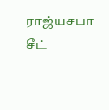ராஜ்யசபா சீட்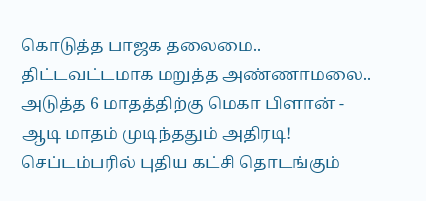கொடுத்த பாஜக தலைமை.. திட்டவட்டமாக மறுத்த அண்ணாமலை.. அடுத்த 6 மாதத்திற்கு மெகா பிளான் -
ஆடி மாதம் முடிந்ததும் அதிரடி! செப்டம்பரில் புதிய கட்சி தொடங்கும்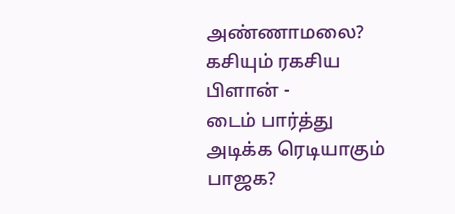அண்ணாமலை? கசியும் ரகசிய பிளான் -
டைம் பார்த்து அடிக்க ரெடியாகும் பாஜக?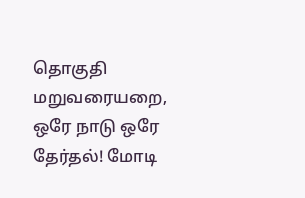தொகுதி மறுவரையறை, ஒரே நாடு ஒரே தேர்தல்! மோடி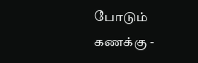போடும் கணக்கு -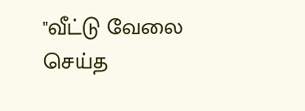"வீட்டு வேலை செய்த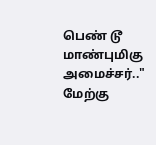பெண் டூ மாண்புமிகு அமைச்சர்.." மேற்கு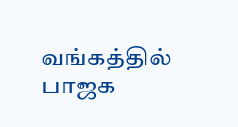வங்கத்தில் பாஜக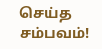செய்த சம்பவம்!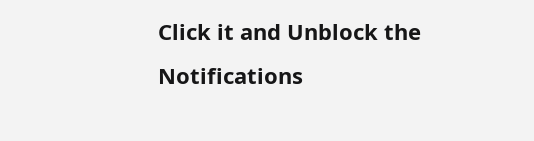Click it and Unblock the Notifications